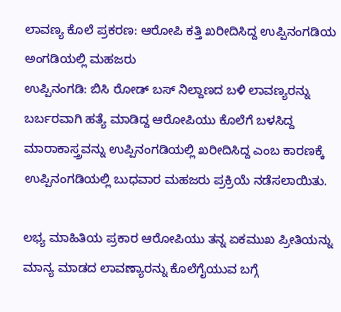ಲಾವಣ್ಯ ಕೊಲೆ ಪ್ರಕರಣ: ಆರೋಪಿ ಕತ್ತಿ ಖರೀದಿಸಿದ್ದ ಉಪ್ಪಿನಂಗಡಿಯ ಅಂಗಡಿಯಲ್ಲಿ ಮಹಜರು
ಉಪ್ಪಿನಂಗಡಿ: ಬಿಸಿ ರೋಡ್ ಬಸ್ ನಿಲ್ದಾಣದ ಬಳಿ ಲಾವಣ್ಯರನ್ನು ಬರ್ಬರವಾಗಿ ಹತ್ಯೆ ಮಾಡಿದ್ದ ಆರೋಪಿಯು ಕೊಲೆಗೆ ಬಳಸಿದ್ದ ಮಾರಾಕಾಸ್ತ್ರವನ್ನು ಉಪ್ಪಿನಂಗಡಿಯಲ್ಲಿ ಖರೀದಿಸಿದ್ದ ಎಂಬ ಕಾರಣಕ್ಕೆ ಉಪ್ಪಿನಂಗಡಿಯಲ್ಲಿ ಬುಧವಾರ ಮಹಜರು ಪ್ರಕ್ರಿಯೆ ನಡೆಸಲಾಯಿತು.

ಲಭ್ಯ ಮಾಹಿತಿಯ ಪ್ರಕಾರ ಆರೋಪಿಯು ತನ್ನ ಏಕಮುಖ ಪ್ರೀತಿಯನ್ನು ಮಾನ್ಯ ಮಾಡದ ಲಾವಣ್ಯಾರನ್ನು ಕೊಲೆಗೈಯುವ ಬಗ್ಗೆ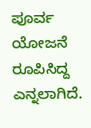ಪೂರ್ವ ಯೋಜನೆ ರೂಪಿಸಿದ್ದ ಎನ್ನಲಾಗಿದೆ.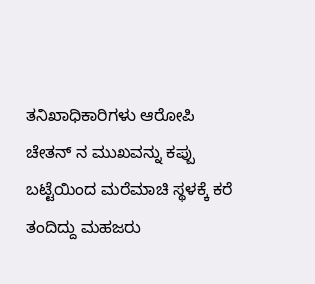ತನಿಖಾಧಿಕಾರಿಗಳು ಆರೋಪಿ ಚೇತನ್ ನ ಮುಖವನ್ನು ಕಪ್ಪು ಬಟ್ಟೆಯಿಂದ ಮರೆಮಾಚಿ ಸ್ಥಳಕ್ಕೆ ಕರೆ ತಂದಿದ್ದು ಮಹಜರು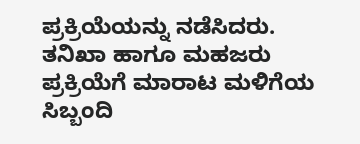ಪ್ರಕ್ರಿಯೆಯನ್ನು ನಡೆಸಿದರು. ತನಿಖಾ ಹಾಗೂ ಮಹಜರು ಪ್ರಕ್ರಿಯೆಗೆ ಮಾರಾಟ ಮಳಿಗೆಯ ಸಿಬ್ಬಂದಿ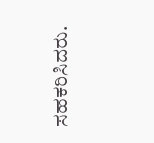ಸಹಕರಿಸಿದರು.